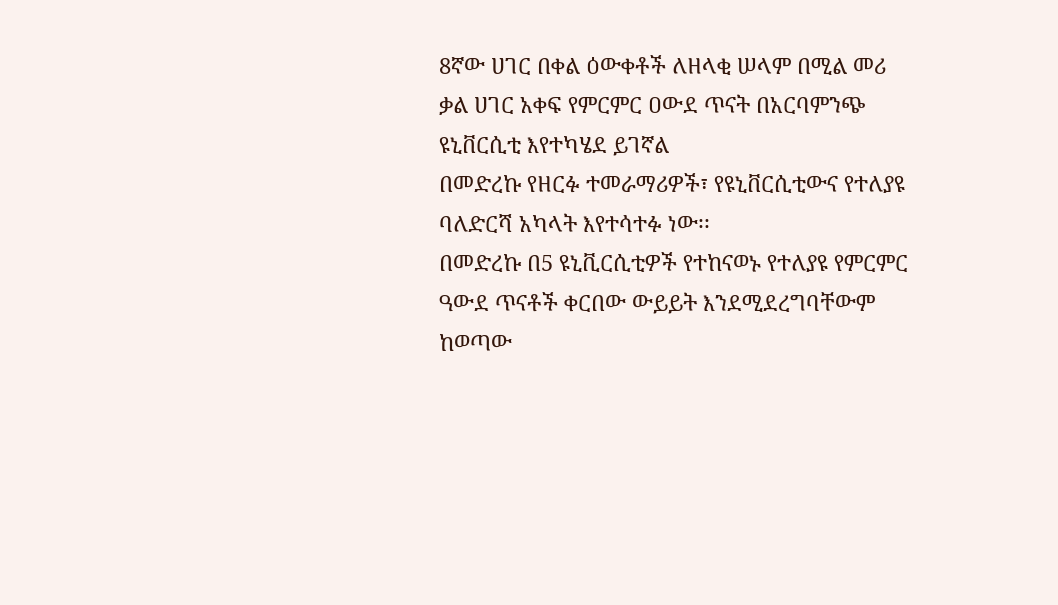8ኛው ሀገር በቀል ዕውቀቶች ለዘላቂ ሠላም በሚል መሪ ቃል ሀገር አቀፍ የምርምር ዐውደ ጥናት በአርባምንጭ ዩኒቨርሲቲ እየተካሄደ ይገኛል
በመድረኩ የዘርፉ ተመራማሪዎች፣ የዩኒቨርሲቲውና የተለያዩ ባለድርሻ አካላት እየተሳተፉ ነው፡፡
በመድረኩ በ5 ዩኒቪርሲቲዎች የተከናወኑ የተለያዩ የምርምር ዓውደ ጥናቶች ቀርበው ውይይት እንደሚደረግባቸውም ከወጣው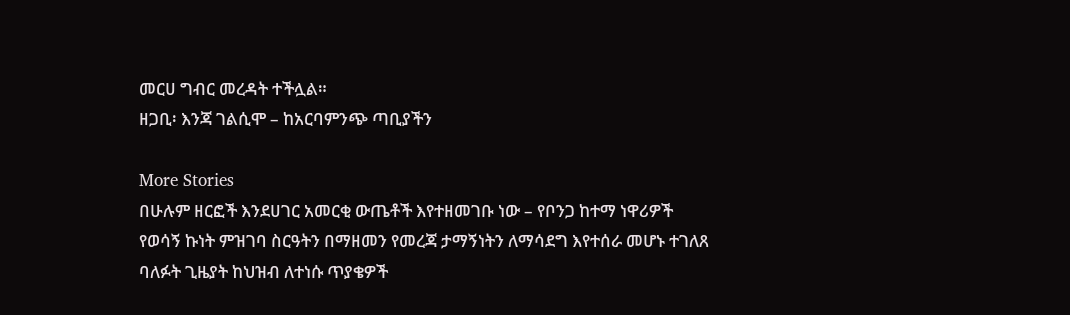መርሀ ግብር መረዳት ተችሏል።
ዘጋቢ፡ እንጃ ገልሲሞ – ከአርባምንጭ ጣቢያችን

More Stories
በሁሉም ዘርፎች እንደሀገር አመርቂ ውጤቶች እየተዘመገቡ ነው – የቦንጋ ከተማ ነዋሪዎች
የወሳኝ ኩነት ምዝገባ ስርዓትን በማዘመን የመረጃ ታማኝነትን ለማሳደግ እየተሰራ መሆኑ ተገለጸ
ባለፉት ጊዜያት ከህዝብ ለተነሱ ጥያቄዎች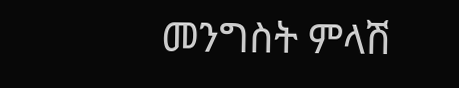መንግስት ምላሽ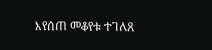እየሰጠ መቆየቱ ተገለጸ